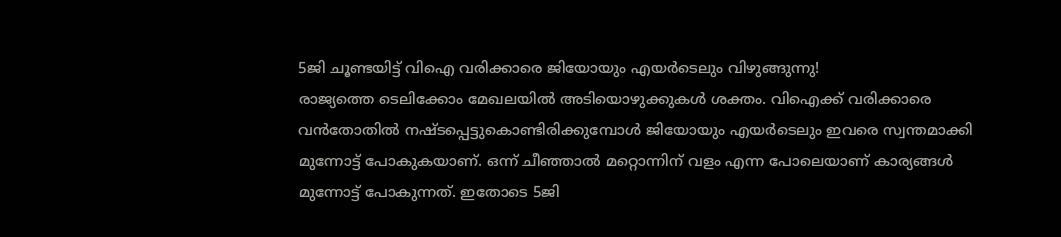5ജി ചൂണ്ടയിട്ട് വിഐ വരിക്കാരെ ജിയോയും എയർടെലും വിഴുങ്ങുന്നു!
രാജ്യത്തെ ടെലിക്കോം മേഖലയിൽ അടിയൊഴുക്കുകൾ ശക്തം. വിഐക്ക് വരിക്കാരെ വൻതോതിൽ നഷ്ടപ്പെട്ടുകൊണ്ടിരിക്കുമ്പോൾ ജിയോയും എയർടെലും ഇവരെ സ്വന്തമാക്കി മുന്നോട്ട് പോകുകയാണ്. ഒന്ന് ചീഞ്ഞാൽ മറ്റൊന്നിന് വളം എന്ന പോലെയാണ് കാര്യങ്ങൾ മുന്നോട്ട് പോകുന്നത്. ഇതോടെ 5ജി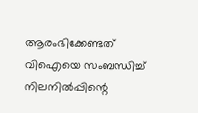ആരംഭിക്കേണ്ടത് വിഐയെ സംബന്ധിച്ച് നിലനിൽപ്പിന്റെ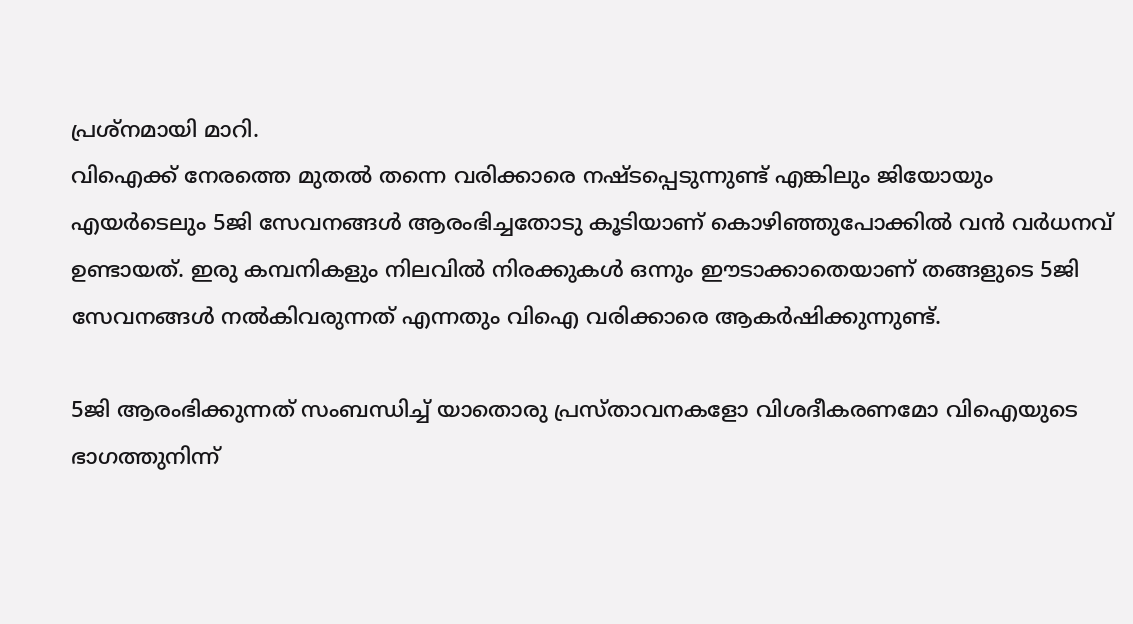പ്രശ്നമായി മാറി.
വിഐക്ക് നേരത്തെ മുതൽ തന്നെ വരിക്കാരെ നഷ്ടപ്പെടുന്നുണ്ട് എങ്കിലും ജിയോയും എയർടെലും 5ജി സേവനങ്ങൾ ആരംഭിച്ചതോടു കൂടിയാണ് കൊഴിഞ്ഞുപോക്കിൽ വൻ വർധനവ് ഉണ്ടായത്. ഇരു കമ്പനികളും നിലവിൽ നിരക്കുകൾ ഒന്നും ഈടാക്കാതെയാണ് തങ്ങളുടെ 5ജി സേവനങ്ങൾ നൽകിവരുന്നത് എന്നതും വിഐ വരിക്കാരെ ആകർഷിക്കുന്നുണ്ട്.

5ജി ആരംഭിക്കുന്നത് സംബന്ധിച്ച് യാതൊരു പ്രസ്താവനകളോ വിശദീകരണമോ വിഐയുടെ ഭാഗത്തുനിന്ന്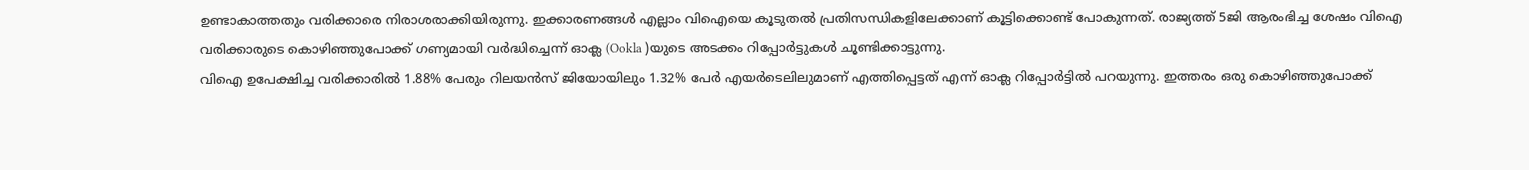ഉണ്ടാകാത്തതും വരിക്കാരെ നിരാശരാക്കിയിരുന്നു. ഇക്കാരണങ്ങൾ എല്ലാം വിഐയെ കൂടുതൽ പ്രതിസന്ധികളിലേക്കാണ് കൂട്ടിക്കൊണ്ട് പോകുന്നത്. രാജ്യത്ത് 5ജി ആരംഭിച്ച ശേഷം വിഐ വരിക്കാരുടെ കൊഴിഞ്ഞുപോക്ക് ഗണ്യമായി വർദ്ധിച്ചെന്ന് ഓക്ല (Ookla )യുടെ അടക്കം റിപ്പോർട്ടുകൾ ചൂണ്ടിക്കാട്ടുന്നു.
വിഐ ഉപേക്ഷിച്ച വരിക്കാരിൽ 1.88% പേരും റിലയൻസ് ജിയോയിലും 1.32% പേർ എയർടെലിലുമാണ് എത്തിപ്പെട്ടത് എന്ന് ഓക്ല റിപ്പോർട്ടിൽ പറയുന്നു. ഇത്തരം ഒരു കൊഴിഞ്ഞുപോക്ക്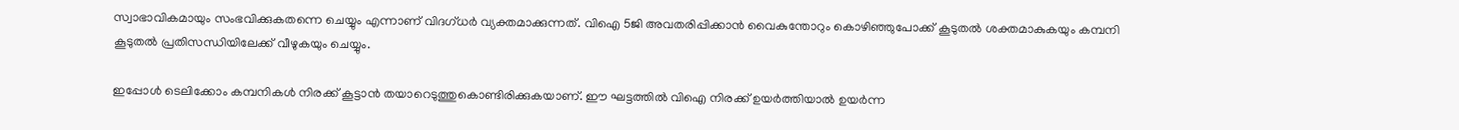സ്വാഭാവികമായും സംഭവിക്കുകതന്നെ ചെയ്യും എന്നാണ് വിദഗ്ധർ വ്യക്തമാക്കുന്നത്. വിഐ 5ജി അവതരിപ്പിക്കാൻ വൈകുന്തോറും കൊഴിഞ്ഞുപോക്ക് കൂടുതൽ ശക്തമാകുകയും കമ്പനി കൂടുതൽ പ്രതിസന്ധിയിലേക്ക് വീഴുകയും ചെയ്യും.

ഇപ്പോൾ ടെലിക്കോം കമ്പനികൾ നിരക്ക് കൂട്ടാൻ തയാറെടുത്തുകൊണ്ടിരിക്കുകയാണ്. ഈ ഘട്ടത്തിൽ വിഐ നിരക്ക് ഉയർത്തിയാൽ ഉയർന്ന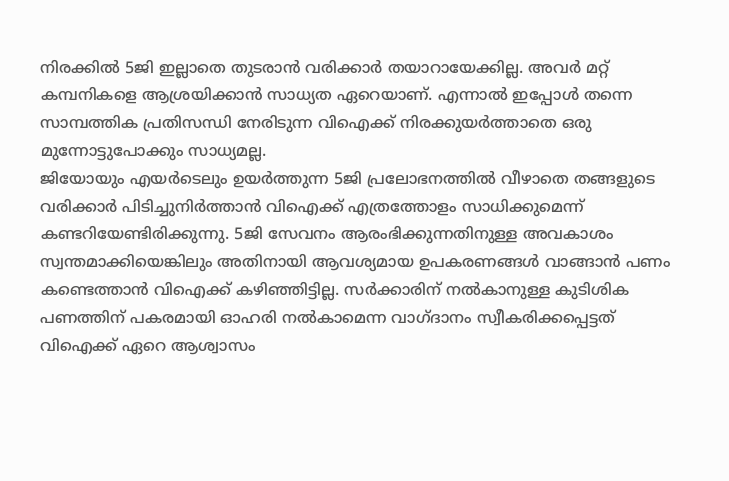നിരക്കിൽ 5ജി ഇല്ലാതെ തുടരാൻ വരിക്കാർ തയാറായേക്കില്ല. അവർ മറ്റ് കമ്പനികളെ ആശ്രയിക്കാൻ സാധ്യത ഏറെയാണ്. എന്നാൽ ഇപ്പോൾ തന്നെ സാമ്പത്തിക പ്രതിസന്ധി നേരിടുന്ന വിഐക്ക് നിരക്കുയർത്താതെ ഒരു മുന്നോട്ടുപോക്കും സാധ്യമല്ല.
ജിയോയും എയർടെലും ഉയർത്തുന്ന 5ജി പ്രലോഭനത്തിൽ വീഴാതെ തങ്ങളുടെ വരിക്കാർ പിടിച്ചുനിർത്താൻ വിഐക്ക് എത്രത്തോളം സാധിക്കുമെന്ന് കണ്ടറിയേണ്ടിരിക്കുന്നു. 5ജി സേവനം ആരംഭിക്കുന്നതിനുള്ള അവകാശം സ്വന്തമാക്കിയെങ്കിലും അതിനായി ആവശ്യമായ ഉപകരണങ്ങൾ വാങ്ങാൻ പണം കണ്ടെത്താൻ വിഐക്ക് കഴിഞ്ഞിട്ടില്ല. സർക്കാരിന് നൽകാനുള്ള കുടിശിക പണത്തിന് പകരമായി ഓഹരി നൽകാമെന്ന വാഗ്ദാനം സ്വീകരിക്കപ്പെട്ടത് വിഐക്ക് ഏറെ ആശ്വാസം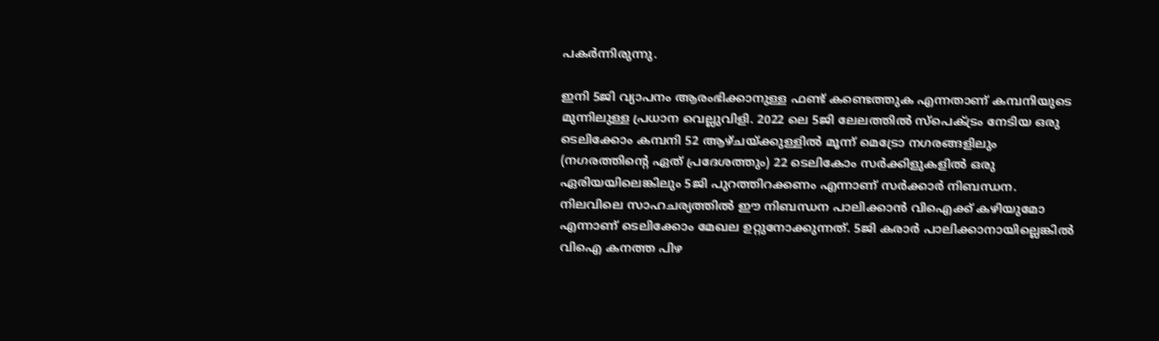പകർന്നിരുന്നു.

ഇനി 5ജി വ്യാപനം ആരംഭിക്കാനുള്ള ഫണ്ട് കണ്ടെത്തുക എന്നതാണ് കമ്പനിയുടെ മുന്നിലുള്ള പ്രധാന വെല്ലുവിളി. 2022 ലെ 5ജി ലേലത്തിൽ സ്പെക്ട്രം നേടിയ ഒരു ടെലിക്കോം കമ്പനി 52 ആഴ്ചയ്ക്കുള്ളിൽ മൂന്ന് മെട്രോ നഗരങ്ങളിലും (നഗരത്തിന്റെ ഏത് പ്രദേശത്തും) 22 ടെലികോം സർക്കിളുകളിൽ ഒരു ഏരിയയിലെങ്കിലും 5ജി പുറത്തിറക്കണം എന്നാണ് സർക്കാർ നിബന്ധന.
നിലവിലെ സാഹചര്യത്തിൽ ഈ നിബന്ധന പാലിക്കാൻ വിഐക്ക് കഴിയുമോ എന്നാണ് ടെലിക്കോം മേഖല ഉറ്റുനോക്കുന്നത്. 5ജി കരാർ പാലിക്കാനായില്ലെങ്കിൽ വിഐ കനത്ത പിഴ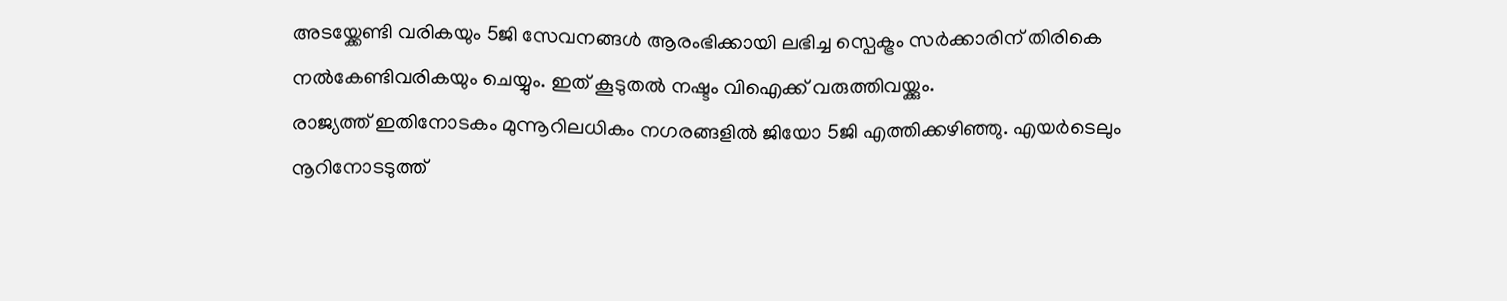അടയ്ക്കേണ്ടി വരികയും 5ജി സേവനങ്ങൾ ആരംഭിക്കായി ലഭിച്ച സ്പെക്ട്രം സർക്കാരിന് തിരികെ നൽകേണ്ടിവരികയും ചെയ്യും. ഇത് കൂടുതൽ നഷ്ടം വിഐക്ക് വരുത്തിവയ്ക്കും.
രാജ്യത്ത് ഇതിനോടകം മുന്നൂറിലധികം നഗരങ്ങളിൽ ജിയോ 5ജി എത്തിക്കഴിഞ്ഞു. എയർടെലും നൂറിനോടടുത്ത്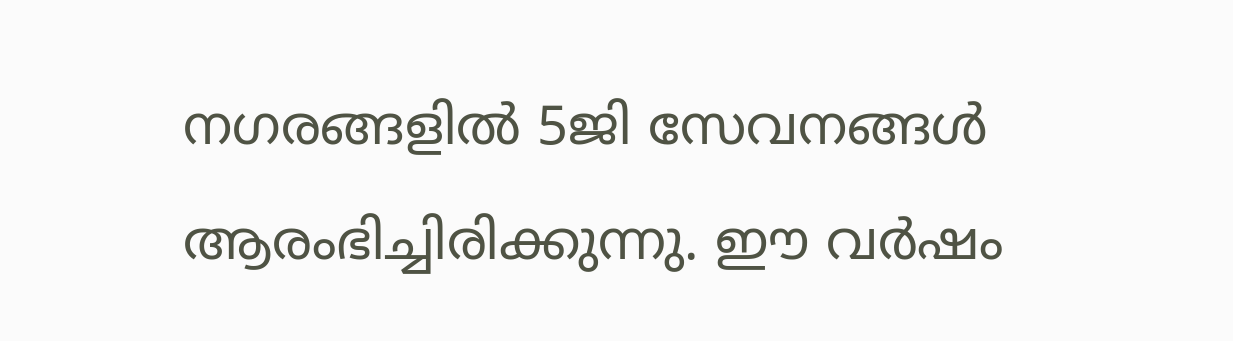നഗരങ്ങളിൽ 5ജി സേവനങ്ങൾ ആരംഭിച്ചിരിക്കുന്നു. ഈ വർഷം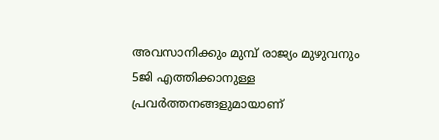അവസാനിക്കും മുമ്പ് രാജ്യം മുഴുവനും 5ജി എത്തിക്കാനുള്ള പ്രവർത്തനങ്ങളുമായാണ്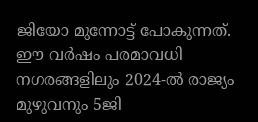ജിയോ മുന്നോട്ട് പോകുന്നത്. ഈ വർഷം പരമാവധി നഗരങ്ങളിലും 2024-ൽ രാജ്യം മുഴുവനും 5ജി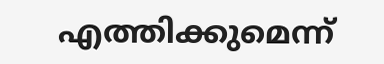എത്തിക്കുമെന്ന്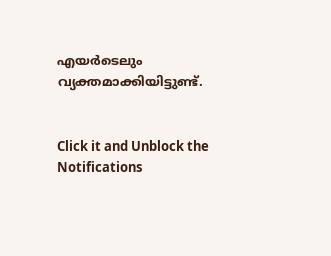എയർടെലും വ്യക്തമാക്കിയിട്ടുണ്ട്.


Click it and Unblock the Notifications